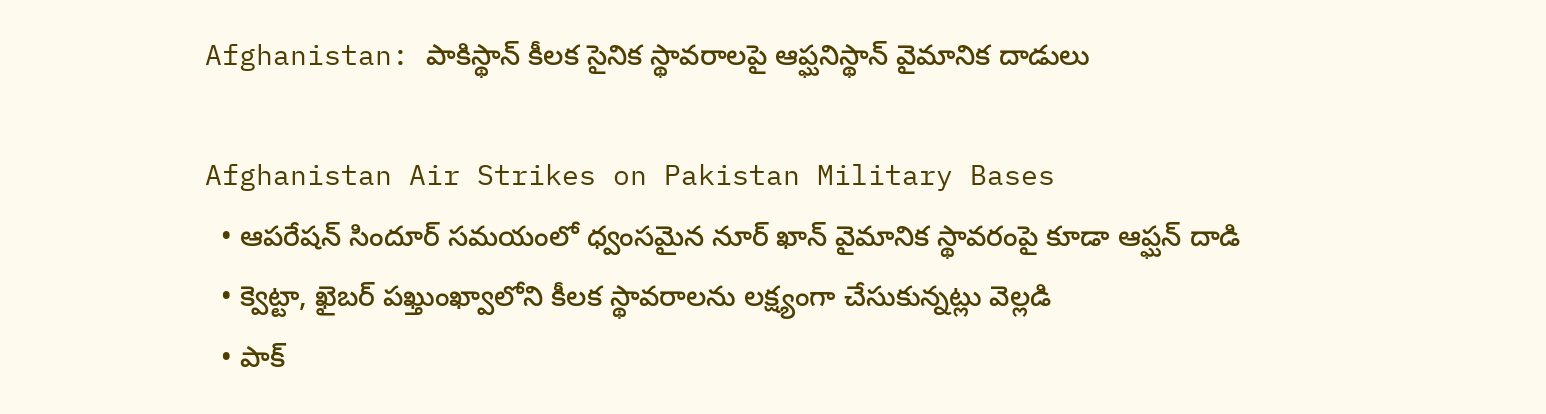Afghanistan: పాకిస్థాన్ కీలక సైనిక స్థావరాలపై ఆప్ఘనిస్థాన్ వైమానిక దాడులు

Afghanistan Air Strikes on Pakistan Military Bases
  • ఆపరేషన్ సిందూర్ సమయంలో ధ్వంసమైన నూర్ ఖాన్ వైమానిక స్థావరంపై కూడా ఆప్ఘన్ దాడి
  • క్వెట్టా, ఖైబర్ పఖ్తుంఖ్వాలోని కీలక స్థావరాలను లక్ష్యంగా చేసుకున్నట్లు వెల్లడి
  • పాక్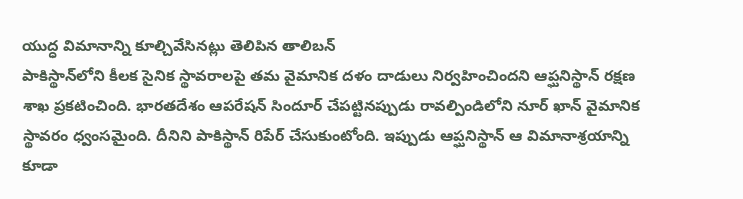యుద్ధ విమానాన్ని కూల్చివేసినట్లు తెలిపిన తాలిబన్
పాకిస్థాన్‌లోని కీలక సైనిక స్థావరాలపై తమ వైమానిక దళం దాడులు నిర్వహించిందని ఆప్ఘనిస్థాన్ రక్షణ శాఖ ప్రకటించింది. భారతదేశం ఆపరేషన్ సిందూర్ చేపట్టినప్పుడు రావల్పిండిలోని నూర్ ఖాన్ వైమానిక స్థావరం ధ్వంసమైంది. దీనిని పాకిస్థాన్ రిపేర్ చేసుకుంటోంది. ఇప్పుడు ఆప్ఘనిస్థాన్ ఆ విమానాశ్రయాన్ని కూడా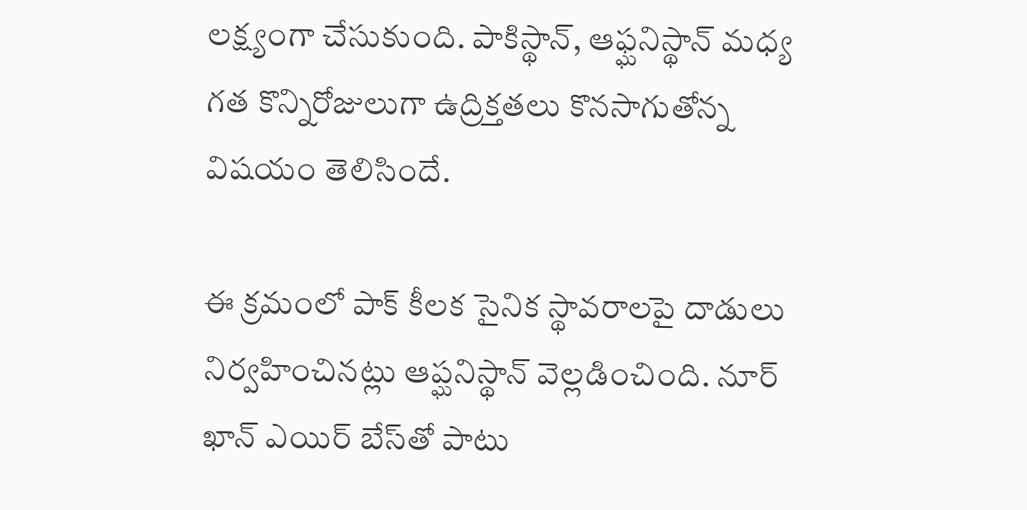లక్ష్యంగా చేసుకుంది. పాకిస్థాన్, ఆఫ్ఘనిస్థాన్ మధ్య గత కొన్నిరోజులుగా ఉద్రిక్తతలు కొనసాగుతోన్న విషయం తెలిసిందే.

ఈ క్రమంలో పాక్ కీలక సైనిక స్థావరాలపై దాడులు నిర్వహించినట్లు ఆప్ఘనిస్థాన్ వెల్లడించింది. నూర్ ఖాన్ ఎయిర్ బేస్‌తో పాటు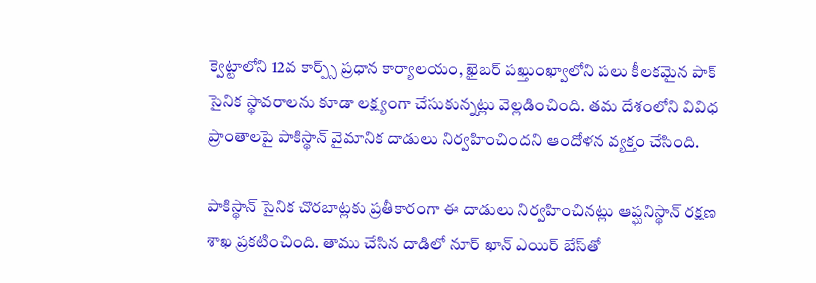క్వెట్టాలోని 12వ కార్ప్స్ ప్రధాన కార్యాలయం, ఖైబర్ పఖ్తుంఖ్వాలోని పలు కీలకమైన పాక్ సైనిక స్థావరాలను కూడా లక్ష్యంగా చేసుకున్నట్లు వెల్లడించింది. తమ దేశంలోని వివిధ ప్రాంతాలపై పాకిస్థాన్ వైమానిక దాడులు నిర్వహించిందని ఆందోళన వ్యక్తం చేసింది.

పాకిస్థాన్ సైనిక చొరబాట్లకు ప్రతీకారంగా ఈ దాడులు నిర్వహించినట్లు ఆప్ఘనిస్థాన్ రక్షణ శాఖ ప్రకటించింది. తాము చేసిన దాడిలో నూర్ ఖాన్ ఎయిర్ బేస్‌తో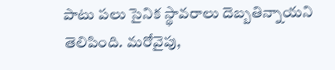పాటు పలు సైనిక స్థావరాలు దెబ్బతిన్నాయని తెలిపింది. మరోవైపు,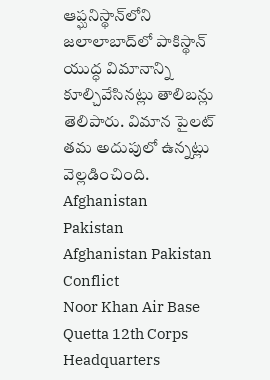ఆప్ఘనిస్థాన్‌లోని జలాలాబాద్‌లో పాకిస్థాన్ యుద్ధ విమానాన్ని కూల్చివేసినట్లు తాలిబన్లు తెలిపారు. విమాన పైలట్ తమ అదుపులో ఉన్నట్లు వెల్లడించింది.
Afghanistan
Pakistan
Afghanistan Pakistan Conflict
Noor Khan Air Base
Quetta 12th Corps Headquarters